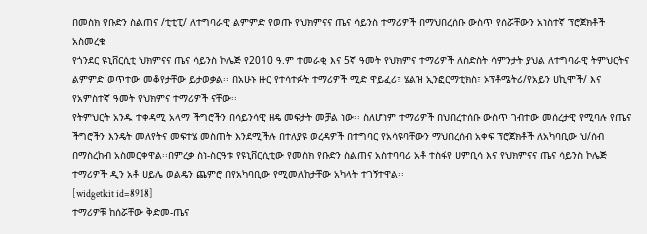በመስክ የቡድን ስልጠና /ቲቲፒ/ ለተግባራዊ ልምምድ የወጡ የህክምናና ጤና ሳይንስ ተማሪዎች በማህበረሰቡ ውስጥ የሰሯቸውን አነስተኛ ፕሮጀክቶች አስመረቁ
የጎንደር ዩኒቨርሲቲ ህክምናና ጤና ሳይንስ ኮሌጅ የ2010 ዓ.ም ተመራቂ እና 5ኛ ዓመት የህክምና ተማሪዎች ለስድስት ሳምንታት ያህል ለተግባራዊ ትምህርትና ልምምድ ወጥተው መቆየታቸው ይታወቃል፡፡ በአሁኑ ዙር የተሳተፉት ተማሪዎች ሚድ ዋይፈሪ፣ ሄልዝ ኢንፎርማቲክስ፣ ኦፕቶሜትሪ/የአይን ሀኪሞች/ እና የአምስተኛ ዓመት የህክምና ተማሪዎች ናቸው፡፡
የትምህርት አንዱ ተቀዳሚ አላማ ችግሮችን በሳይንሳዊ ዘዴ መፍታት መቻል ነው፡፡ ስለሆነም ተማሪዎች በህበረተሰቡ ውስጥ ገብተው መሰረታዊ የሚባሉ የጤና ችግሮችን እንዴት መለየትና መፍተሄ መስጠት እንደሚችሉ በተለያዩ ወረዳዎች በተግባር የአሳዩባቸውን ማህበረሰብ አቀፍ ፕሮጀክቶች ለአካባቢው ህ/ሰብ በማስረከብ አስመርቀዋል፡፡በምረቃ ስነ-ስርዓቱ የዩኒቨርሲቲው የመስክ የቡድን ስልጠና አስተባባሪ አቶ ተስፋየ ሀምቢሳ እና የህክምናና ጤና ሳይንስ ኮሌጅ ተማሪዎች ዲን አቶ ሀይሌ ወልዴን ጨምሮ በየአካባቢው የሚመለከታቸው አካላት ተገኝተዋል፡፡
[widgetkit id=8918]
ተማሪዎቹ ከሰሯቸው ቅድመ-ጤና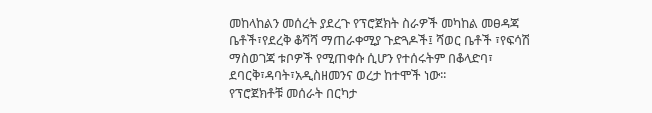መከላከልን መሰረት ያደረጉ የፕሮጀክት ስራዎች መካከል መፀዳጃ ቤቶች፣የደረቅ ቆሻሻ ማጠራቀሚያ ጉድጓዶች፤ ሻወር ቤቶች ፣የፍሳሽ ማስወገጃ ቱቦዎች የሚጠቀሱ ሲሆን የተሰሩትም በቆላድባ፣ ደባርቅ፣ዳባት፣አዲስዘመንና ወረታ ከተሞች ነው፡፡
የፕሮጀክቶቹ መሰራት በርካታ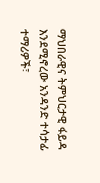ማህበራዊና ትምህርታዊ ፋይዳ እንደሚኖረው አንዳንድ ተሳታፊ ተማሪዎች፣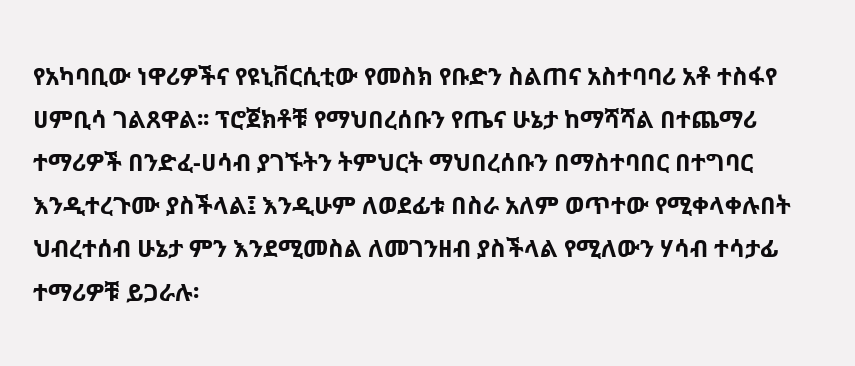የአካባቢው ነዋሪዎችና የዩኒቨርሲቲው የመስክ የቡድን ስልጠና አስተባባሪ አቶ ተስፋየ ሀምቢሳ ገልጸዋል፡፡ ፕሮጀክቶቹ የማህበረሰቡን የጤና ሁኔታ ከማሻሻል በተጨማሪ ተማሪዎች በንድፈ-ሀሳብ ያገኙትን ትምህርት ማህበረሰቡን በማስተባበር በተግባር እንዲተረጉሙ ያስችላል፤ እንዲሁም ለወደፊቱ በስራ አለም ወጥተው የሚቀላቀሉበት ህብረተሰብ ሁኔታ ምን እንደሚመስል ለመገንዘብ ያስችላል የሚለውን ሃሳብ ተሳታፊ ተማሪዎቹ ይጋራሉ፡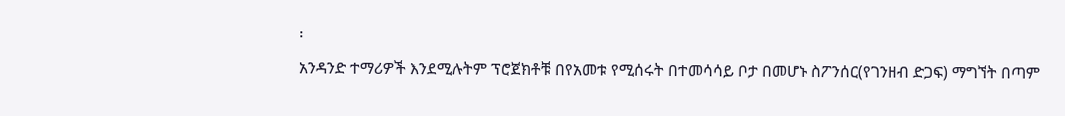፡
አንዳንድ ተማሪዎች እንደሚሉትም ፕሮጀክቶቹ በየአመቱ የሚሰሩት በተመሳሳይ ቦታ በመሆኑ ስፖንሰር(የገንዘብ ድጋፍ) ማግኘት በጣም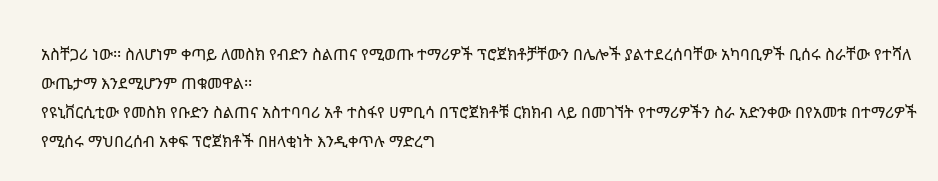አስቸጋሪ ነው፡፡ ስለሆነም ቀጣይ ለመስክ የብድን ስልጠና የሚወጡ ተማሪዎች ፕሮጀክቶቻቸውን በሌሎች ያልተደረሰባቸው አካባቢዎች ቢሰሩ ስራቸው የተሻለ ውጤታማ እንደሚሆንም ጠቁመዋል፡፡
የዩኒቨርሲቲው የመስክ የቡድን ስልጠና አስተባባሪ አቶ ተስፋየ ሀምቢሳ በፕሮጀክቶቹ ርክክብ ላይ በመገኘት የተማሪዎችን ስራ አድንቀው በየአመቱ በተማሪዎች የሚሰሩ ማህበረሰብ አቀፍ ፕሮጀክቶች በዘላቂነት እንዲቀጥሉ ማድረግ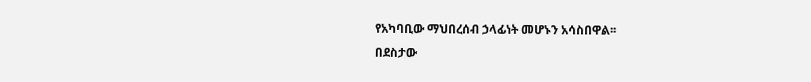የአካባቢው ማህበረሰብ ኃላፊነት መሆኑን አሳስበዋል፡፡
በደስታው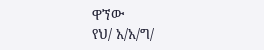ዋኘው
የህ/ አ/አ/ግ/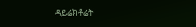ዳይሬክቶሬት